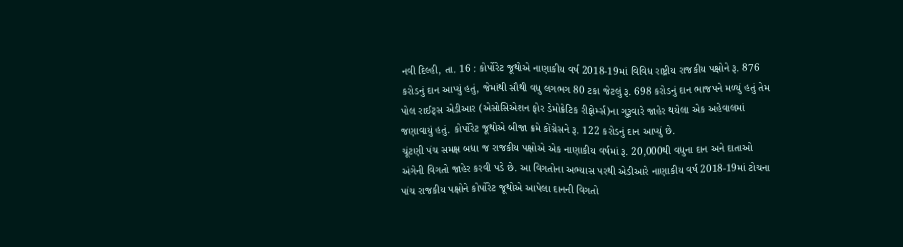નવી દિલ્હી, તા. 16 : કોર્પોરેટ જૂથોએ નાણાકીય વર્ષ 2018-19માં વિવિધ રાષ્ટ્રીય રાજકીય પક્ષોને રૂ. 876 કરોડનું દાન આપ્યું હતું, જેમાંથી સૌથી વધુ લગભગ 80 ટકા જેટલું રૂ. 698 કરોડનું દાન ભાજપને મળ્યું હતું તેમ પોલ રાઈટ્સ એડીઆર (એસોસિએશન ફોર ડેમોક્રેટિક રીફોર્મ્સ)ના ગુરૂવારે જાહેર થયેલા એક અહેવાલમાં જણાવાયું હતું. કોર્પોરેટ જૂથોએ બીજા ક્રમે કોંગ્રેસને રૂ. 122 કરોડનું દાન આપ્યું છે.
ચૂંટણી પંચ સમક્ષ બધા જ રાજકીય પક્ષોએ એક નાણાકીય વર્ષમાં રૂ. 20,000થી વધુના દાન અને દાતાઓ અંગેની વિગતો જાહેર કરવી પડે છે. આ વિગતોના અભ્યાસ પરથી એડીઆરે નાણાકીય વર્ષ 2018-19માં ટોચના પાંચ રાજકીય પક્ષોને કોર્પોરેટ જૂથોએ આપેલા દાનની વિગતો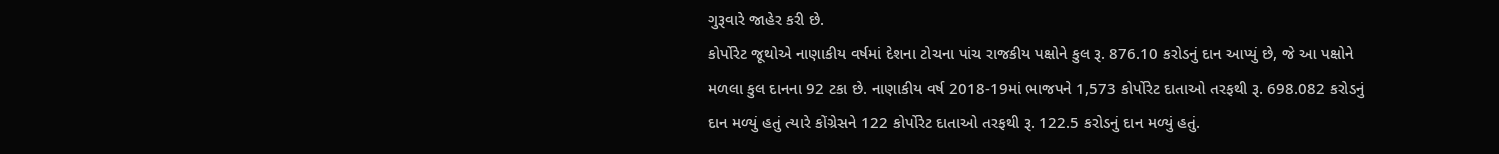ગુરૂવારે જાહેર કરી છે.
કોર્પોરેટ જૂથોએ નાણાકીય વર્ષમાં દેશના ટોચના પાંચ રાજકીય પક્ષોને કુલ રૂ. 876.10 કરોડનું દાન આપ્યું છે, જે આ પક્ષોને મળલા કુલ દાનના 92 ટકા છે. નાણાકીય વર્ષ 2018-19માં ભાજપને 1,573 કોર્પોરેટ દાતાઓ તરફથી રૂ. 698.082 કરોડનું દાન મળ્યું હતું ત્યારે કોંગ્રેસને 122 કોર્પોરેટ દાતાઓ તરફથી રૂ. 122.5 કરોડનું દાન મળ્યું હતું.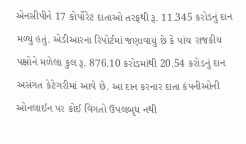એનસીપીને 17 કોર્પોરેટ દાતાઓ તરફથી રૂ. 11.345 કરોડનું દાન મળ્યું હતું. એડીઆરના રિપોર્ટમાં જણાવાયું છે કે પાંચ રાજકીય પક્ષોને મળેલા કુલ રૂ. 876.10 કરોડમાંથી 20.54 કરોડનું દાન અસંગત કેટેગરીમાં આવે છે. આ દાન કરનાર દાતા કંપનીઓની ઓનલાઈન પર કોઈ વિગતો ઉપલબૃધ નથી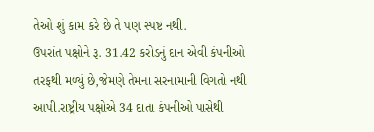તેઓ શું કામ કરે છે તે પણ સ્પષ્ટ નથી.
ઉપરાંત પક્ષોને રૂ. 31.42 કરોડનું દાન એવી કંપનીઓ તરફથી મળ્યું છે,જેમણે તેમના સરનામાની વિગતો નથી આપી.રાષ્ટ્રીય પક્ષોએ 34 દાતા કંપનીઓ પાસેથી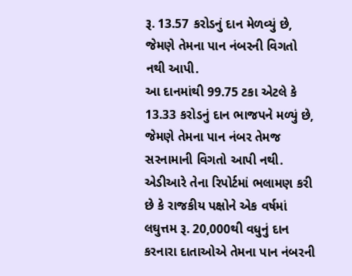રૂ. 13.57 કરોડનું દાન મેળવ્યું છે, જેમણે તેમના પાન નંબરની વિગતો નથી આપી.
આ દાનમાંથી 99.75 ટકા એટલે કે 13.33 કરોડનું દાન ભાજપને મળ્યું છે, જેમણે તેમના પાન નંબર તેમજ સરનામાની વિગતો આપી નથી. એડીઆરે તેના રિપોર્ટમાં ભલામણ કરી છે કે રાજકીય પક્ષોને એક વર્ષમાં લઘુત્તમ રૂ. 20,000થી વધુનું દાન કરનારા દાતાઓએ તેમના પાન નંબરની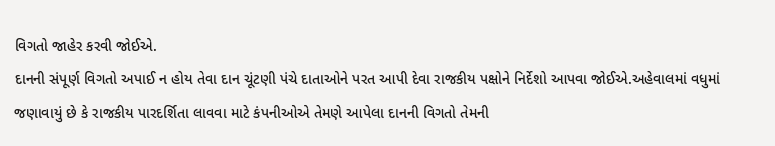વિગતો જાહેર કરવી જોઈએ.
દાનની સંપૂર્ણ વિગતો અપાઈ ન હોય તેવા દાન ચૂંટણી પંચે દાતાઓને પરત આપી દેવા રાજકીય પક્ષોને નિર્દેશો આપવા જોઈએ.અહેવાલમાં વધુમાં જણાવાયું છે કે રાજકીય પારદર્શિતા લાવવા માટે કંપનીઓએ તેમણે આપેલા દાનની વિગતો તેમની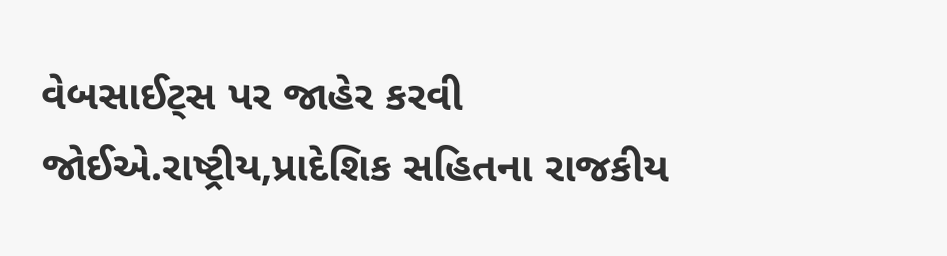વેબસાઈટ્સ પર જાહેર કરવી જોઈએ.રાષ્ટ્રીય,પ્રાદેશિક સહિતના રાજકીય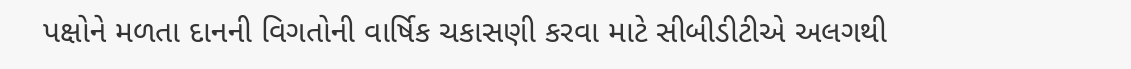પક્ષોને મળતા દાનની વિગતોની વાર્ષિક ચકાસણી કરવા માટે સીબીડીટીએ અલગથી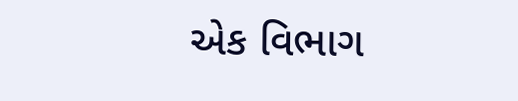એક વિભાગ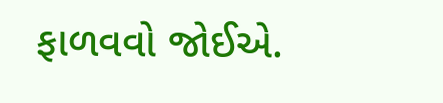ફાળવવો જોઈએ.